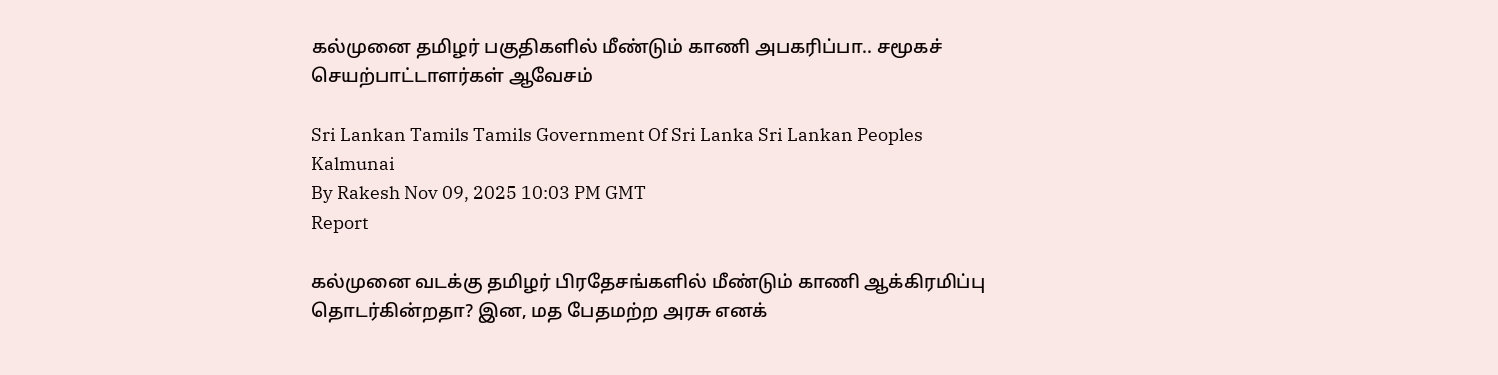கல்முனை தமிழர் பகுதிகளில் மீண்டும் காணி அபகரிப்பா.. சமூகச் செயற்பாட்டாளர்கள் ஆவேசம்

Sri Lankan Tamils Tamils Government Of Sri Lanka Sri Lankan Peoples Kalmunai
By Rakesh Nov 09, 2025 10:03 PM GMT
Report

கல்முனை வடக்கு தமிழர் பிரதேசங்களில் மீண்டும் காணி ஆக்கிரமிப்பு தொடர்கின்றதா? இன, மத பேதமற்ற அரசு எனக்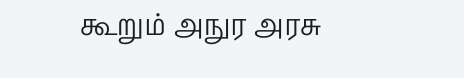கூறும் அநுர அரசு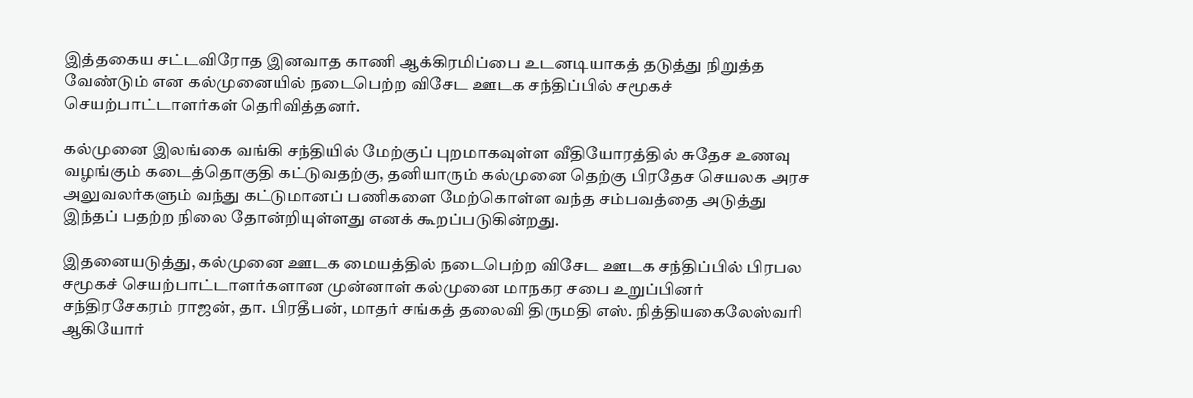இத்தகைய சட்டவிரோத இனவாத காணி ஆக்கிரமிப்பை உடனடியாகத் தடுத்து நிறுத்த வேண்டும் என கல்முனையில் நடைபெற்ற விசேட ஊடக சந்திப்பில் சமூகச் செயற்பாட்டாளர்கள் தெரிவித்தனர்.

கல்முனை இலங்கை வங்கி சந்தியில் மேற்குப் புறமாகவுள்ள வீதியோரத்தில் சுதேச உணவு வழங்கும் கடைத்தொகுதி கட்டுவதற்கு, தனியாரும் கல்முனை தெற்கு பிரதேச செயலக அரச அலுவலர்களும் வந்து கட்டுமானப் பணிகளை மேற்கொள்ள வந்த சம்பவத்தை அடுத்து இந்தப் பதற்ற நிலை தோன்றியுள்ளது எனக் கூறப்படுகின்றது.

இதனையடுத்து, கல்முனை ஊடக மையத்தில் நடைபெற்ற விசேட ஊடக சந்திப்பில் பிரபல சமூகச் செயற்பாட்டாளர்களான முன்னாள் கல்முனை மாநகர சபை உறுப்பினர் சந்திரசேகரம் ராஜன், தா. பிரதீபன், மாதர் சங்கத் தலைவி திருமதி எஸ். நித்தியகைலேஸ்வரி ஆகியோர்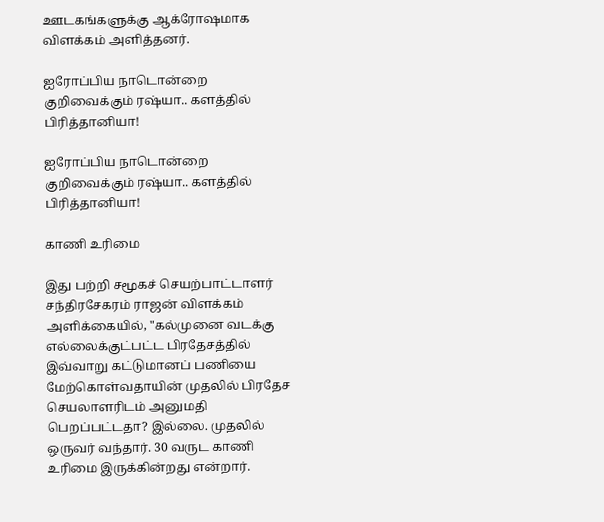ஊடகங்களுக்கு ஆக்ரோஷமாக விளக்கம் அளித்தனர்.

ஐரோப்பிய நாடொன்றை குறிவைக்கும் ரஷ்யா.. களத்தில் பிரித்தானியா!

ஐரோப்பிய நாடொன்றை குறிவைக்கும் ரஷ்யா.. களத்தில் பிரித்தானியா!

காணி உரிமை

இது பற்றி சமூகச் செயற்பாட்டாளர் சந்திரசேகரம் ராஜன் விளக்கம் அளிக்கையில், "கல்முனை வடக்கு எல்லைக்குட்பட்ட பிரதேசத்தில் இவ்வாறு கட்டுமானப் பணியை மேற்கொள்வதாயின் முதலில் பிரதேச செயலாளரிடம் அனுமதி பெறப்பட்டதா? இல்லை. முதலில் ஒருவர் வந்தார். 30 வருட காணி உரிமை இருக்கின்றது என்றார்.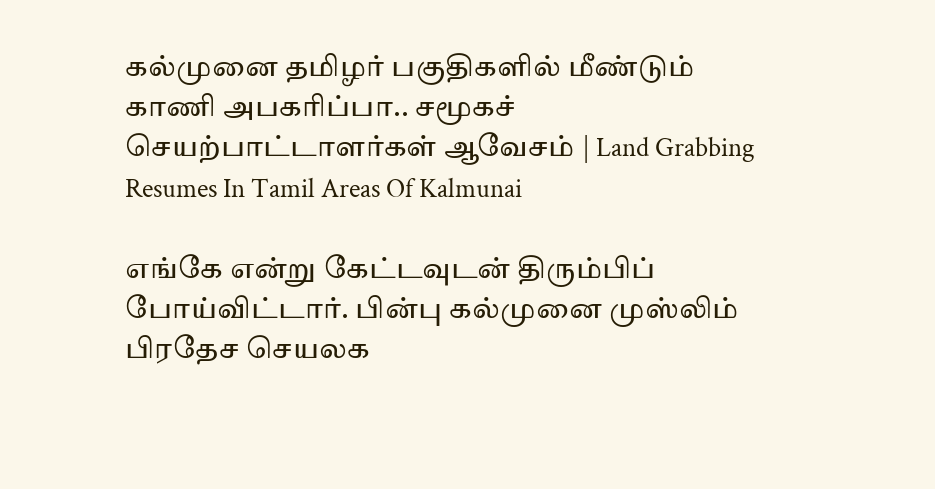கல்முனை தமிழர் பகுதிகளில் மீண்டும் காணி அபகரிப்பா.. சமூகச் செயற்பாட்டாளர்கள் ஆவேசம் | Land Grabbing Resumes In Tamil Areas Of Kalmunai

எங்கே என்று கேட்டவுடன் திரும்பிப் போய்விட்டார். பின்பு கல்முனை முஸ்லிம் பிரதேச செயலக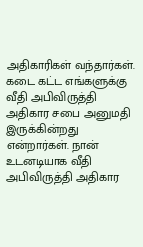அதிகாரிகள் வந்தார்கள். கடை கட்ட எங்களுக்கு வீதி அபிவிருத்தி அதிகார சபை அனுமதி இருக்கின்றது என்றார்கள். நான் உடனடியாக வீதி அபிவிருத்தி அதிகார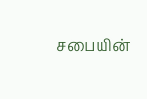சபையின்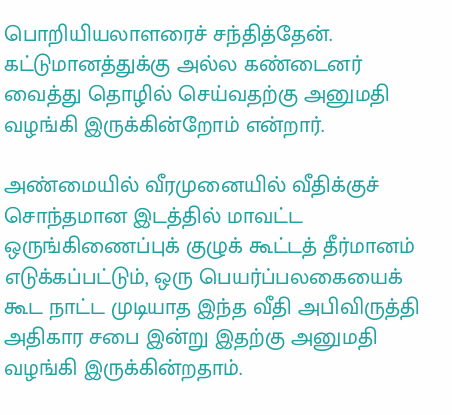பொறியியலாளரைச் சந்தித்தேன். கட்டுமானத்துக்கு அல்ல கண்டைனர் வைத்து தொழில் செய்வதற்கு அனுமதி வழங்கி இருக்கின்றோம் என்றார்.

அண்மையில் வீரமுனையில் வீதிக்குச் சொந்தமான இடத்தில் மாவட்ட ஒருங்கிணைப்புக் குழுக் கூட்டத் தீர்மானம் எடுக்கப்பட்டும், ஒரு பெயர்ப்பலகையைக் கூட நாட்ட முடியாத இந்த வீதி அபிவிருத்தி அதிகார சபை இன்று இதற்கு அனுமதி வழங்கி இருக்கின்றதாம்.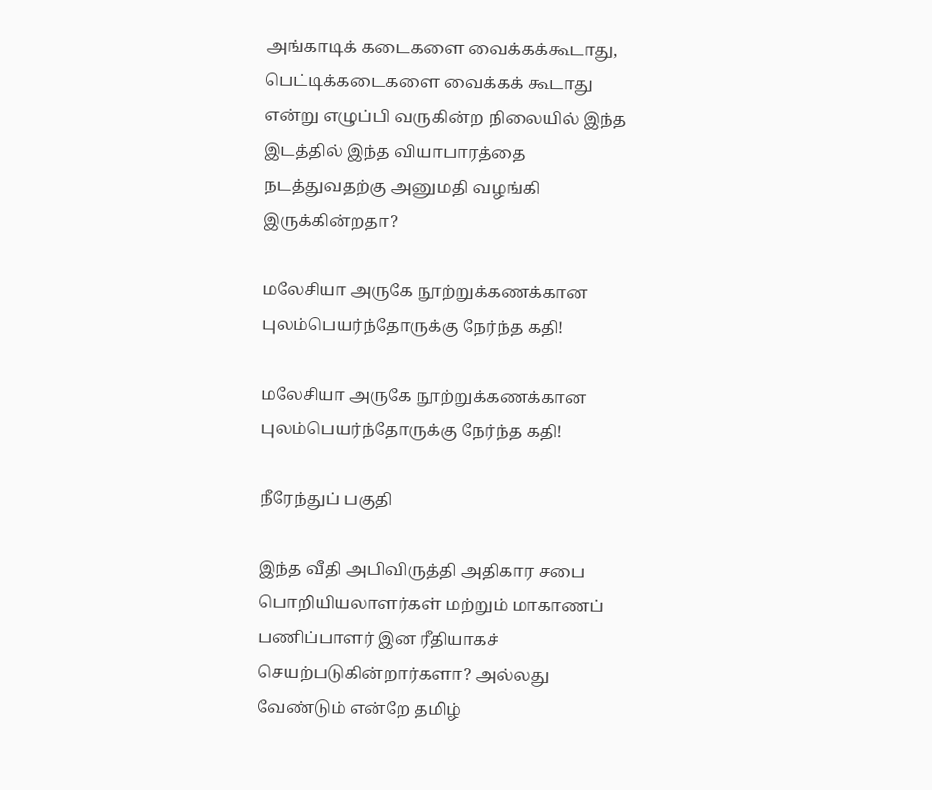அங்காடிக் கடைகளை வைக்கக்கூடாது, பெட்டிக்கடைகளை வைக்கக் கூடாது என்று எழுப்பி வருகின்ற நிலையில் இந்த இடத்தில் இந்த வியாபாரத்தை நடத்துவதற்கு அனுமதி வழங்கி இருக்கின்றதா?

மலேசியா அருகே நூற்றுக்கணக்கான புலம்பெயர்ந்தோருக்கு நேர்ந்த கதி!

மலேசியா அருகே நூற்றுக்கணக்கான புலம்பெயர்ந்தோருக்கு நேர்ந்த கதி!

நீரேந்துப் பகுதி

இந்த வீதி அபிவிருத்தி அதிகார சபை பொறியியலாளர்கள் மற்றும் மாகாணப் பணிப்பாளர் இன ரீதியாகச் செயற்படுகின்றார்களா? அல்லது வேண்டும் என்றே தமிழ்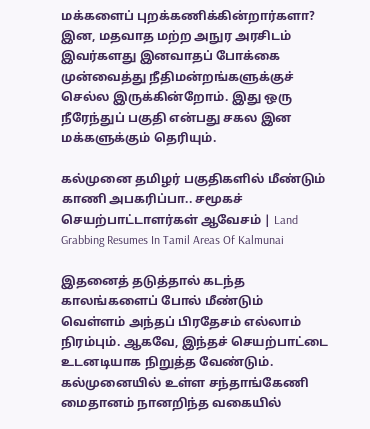மக்களைப் புறக்கணிக்கின்றார்களா? இன, மதவாத மற்ற அநுர அரசிடம் இவர்களது இனவாதப் போக்கை முன்வைத்து நீதிமன்றங்களுக்குச் செல்ல இருக்கின்றோம். இது ஒரு நீரேந்துப் பகுதி என்பது சகல இன மக்களுக்கும் தெரியும்.

கல்முனை தமிழர் பகுதிகளில் மீண்டும் காணி அபகரிப்பா.. சமூகச் செயற்பாட்டாளர்கள் ஆவேசம் | Land Grabbing Resumes In Tamil Areas Of Kalmunai

இதனைத் தடுத்தால் கடந்த காலங்களைப் போல் மீண்டும் வெள்ளம் அந்தப் பிரதேசம் எல்லாம் நிரம்பும். ஆகவே, இந்தச் செயற்பாட்டை உடனடியாக நிறுத்த வேண்டும். கல்முனையில் உள்ள சந்தாங்கேணி மைதானம் நானறிந்த வகையில்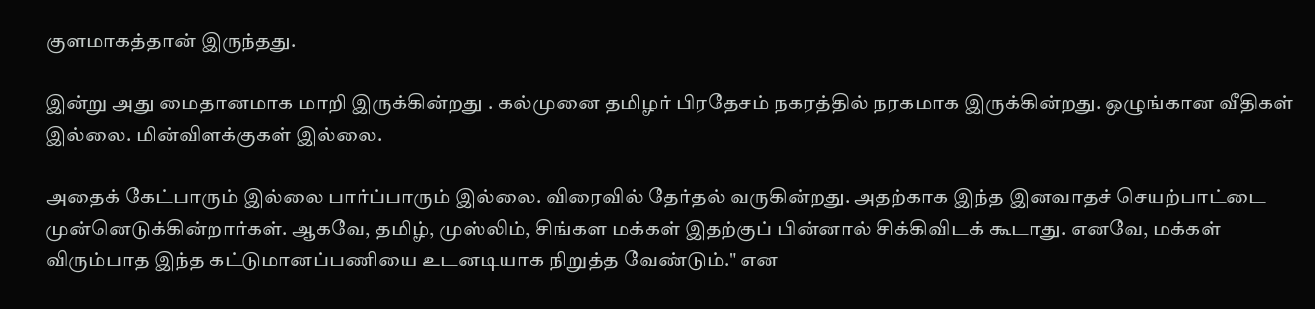குளமாகத்தான் இருந்தது.

இன்று அது மைதானமாக மாறி இருக்கின்றது . கல்முனை தமிழர் பிரதேசம் நகரத்தில் நரகமாக இருக்கின்றது. ஒழுங்கான வீதிகள் இல்லை. மின்விளக்குகள் இல்லை.

அதைக் கேட்பாரும் இல்லை பார்ப்பாரும் இல்லை. விரைவில் தேர்தல் வருகின்றது. அதற்காக இந்த இனவாதச் செயற்பாட்டை முன்னெடுக்கின்றார்கள். ஆகவே, தமிழ், முஸ்லிம், சிங்கள மக்கள் இதற்குப் பின்னால் சிக்கிவிடக் கூடாது. எனவே, மக்கள் விரும்பாத இந்த கட்டுமானப்பணியை உடனடியாக நிறுத்த வேண்டும்." என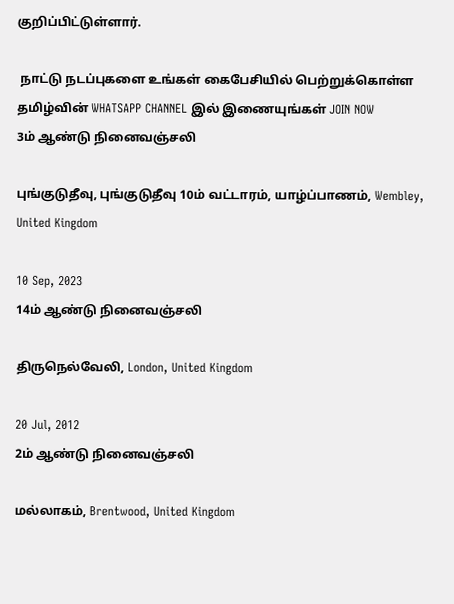குறிப்பிட்டுள்ளார்.

 நாட்டு நடப்புகளை உங்கள் கைபேசியில் பெற்றுக்கொள்ள தமிழ்வின் WHATSAPP CHANNEL இல் இணையுங்கள் JOIN NOW
3ம் ஆண்டு நினைவஞ்சலி

புங்குடுதீவு, புங்குடுதீவு 10ம் வட்டாரம், யாழ்ப்பாணம், Wembley, United Kingdom

10 Sep, 2023
14ம் ஆண்டு நினைவஞ்சலி

திருநெல்வேலி, London, United Kingdom

20 Jul, 2012
2ம் ஆண்டு நினைவஞ்சலி

மல்லாகம், Brentwood, United Kingdom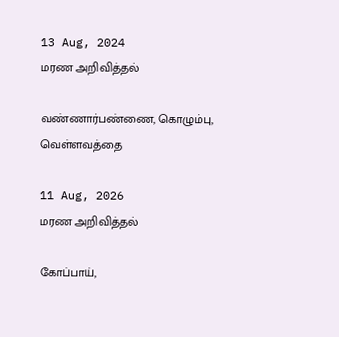13 Aug, 2024
மரண அறிவித்தல்

வண்ணார்பண்ணை, கொழும்பு, வெள்ளவத்தை

11 Aug, 2026
மரண அறிவித்தல்

கோப்பாய்,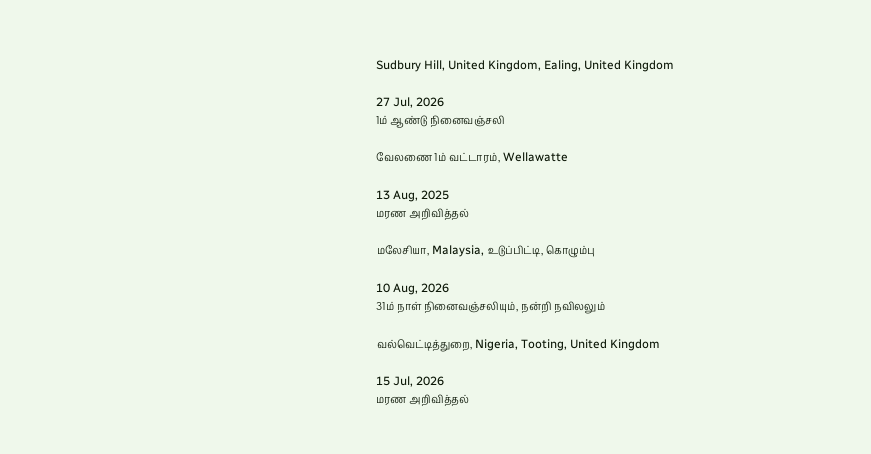Sudbury Hill, United Kingdom, Ealing, United Kingdom

27 Jul, 2026
1ம் ஆண்டு நினைவஞ்சலி

வேலணை 1ம் வட்டாரம், Wellawatte

13 Aug, 2025
மரண அறிவித்தல்

மலேசியா, Malaysia, உடுப்பிட்டி, கொழும்பு

10 Aug, 2026
31ம் நாள் நினைவஞ்சலியும், நன்றி நவிலலும்

வல்வெட்டித்துறை, Nigeria, Tooting, United Kingdom

15 Jul, 2026
மரண அறிவித்தல்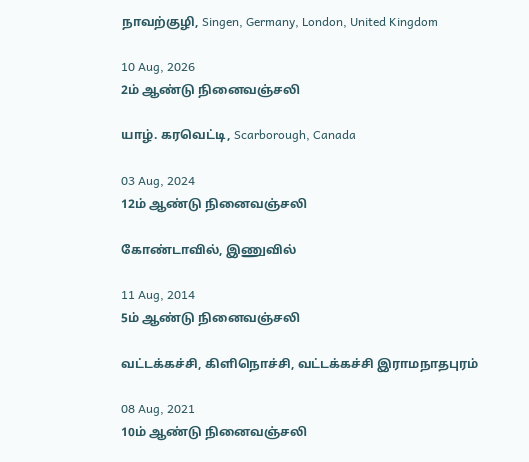நாவற்குழி, Singen, Germany, London, United Kingdom

10 Aug, 2026
2ம் ஆண்டு நினைவஞ்சலி

யாழ். கரவெட்டி, Scarborough, Canada

03 Aug, 2024
12ம் ஆண்டு நினைவஞ்சலி

கோண்டாவில், இணுவில்

11 Aug, 2014
5ம் ஆண்டு நினைவஞ்சலி

வட்டக்கச்சி, கிளிநொச்சி, வட்டக்கச்சி இராமநாதபுரம்

08 Aug, 2021
10ம் ஆண்டு நினைவஞ்சலி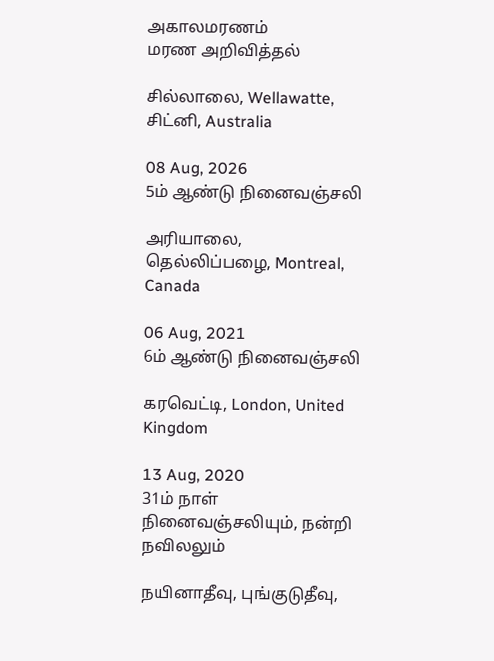அகாலமரணம்
மரண அறிவித்தல்

சில்லாலை, Wellawatte, சிட்னி, Australia

08 Aug, 2026
5ம் ஆண்டு நினைவஞ்சலி

அரியாலை, தெல்லிப்பழை, Montreal, Canada

06 Aug, 2021
6ம் ஆண்டு நினைவஞ்சலி

கரவெட்டி, London, United Kingdom

13 Aug, 2020
31ம் நாள் நினைவஞ்சலியும், நன்றி நவிலலும்

நயினாதீவு, புங்குடுதீவு,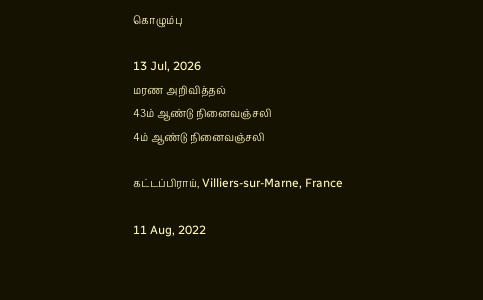கொழும்பு

13 Jul, 2026
மரண அறிவித்தல்
43ம் ஆண்டு நினைவஞ்சலி
4ம் ஆண்டு நினைவஞ்சலி

கட்டப்பிராய், Villiers-sur-Marne, France

11 Aug, 2022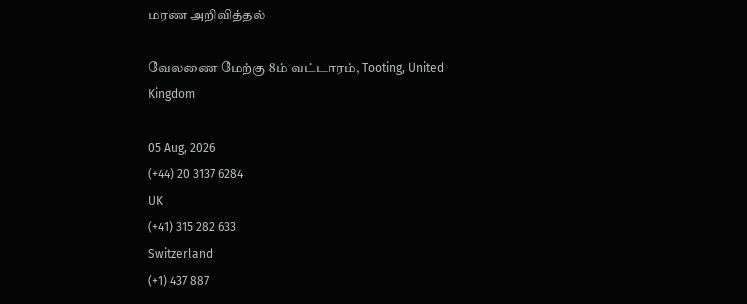மரண அறிவித்தல்

வேலணை மேற்கு 8ம் வட்டாரம், Tooting, United Kingdom

05 Aug, 2026
(+44) 20 3137 6284
UK
(+41) 315 282 633
Switzerland
(+1) 437 887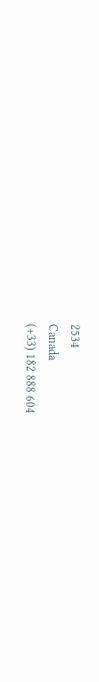2534
Canada
(+33) 182 888 604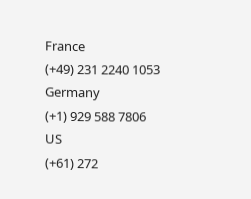France
(+49) 231 2240 1053
Germany
(+1) 929 588 7806
US
(+61) 272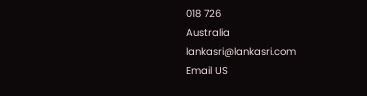018 726
Australia
lankasri@lankasri.com
Email US